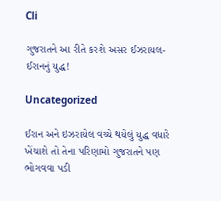Cli

ગુજરાતને આ રીતે કરશે અસર ઈઝરાયલ-ઈરાનનું યુદ્ધ!

Uncategorized

ઈરાન અને ઇઝરાયેલ વચ્ચે થયેલું યુદ્ધ વધારે ખેંચાશે તો તેના પરિણામો ગુજરાતને પણ ભોગવવા પડી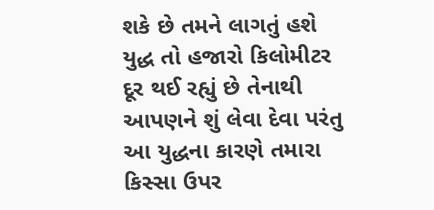શકે છે તમને લાગતું હશે યુદ્ધ તો હજારો કિલોમીટર દૂર થઈ રહ્યું છે તેનાથી આપણને શું લેવા દેવા પરંતુ આ યુદ્ધના કારણે તમારા કિસ્સા ઉપર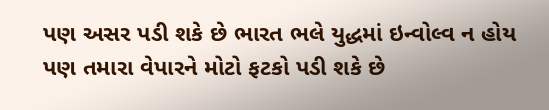પણ અસર પડી શકે છે ભારત ભલે યુદ્ધમાં ઇન્વોલ્વ ન હોય પણ તમારા વેપારને મોટો ફટકો પડી શકે છે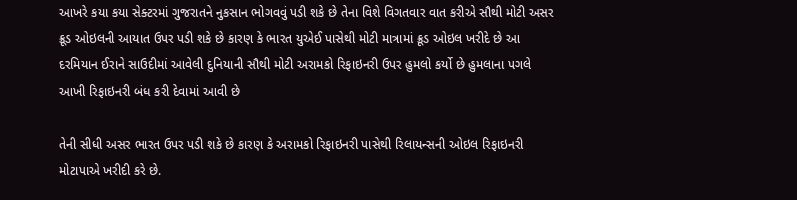આખરે કયા કયા સેક્ટરમાં ગુજરાતને નુકસાન ભોગવવું પડી શકે છે તેના વિશે વિગતવાર વાત કરીએ સૌથી મોટી અસર ક્રૂડ ઓઇલની આયાત ઉપર પડી શકે છે કારણ કે ભારત યુએઈ પાસેથી મોટી માત્રામાં ક્રૂડ ઓઇલ ખરીદે છે આ દરમિયાન ઈરાને સાઉદીમાં આવેલી દુનિયાની સૌથી મોટી અરામકો રિફાઇનરી ઉપર હુમલો કર્યો છે હુમલાના પગલે આખી રિફાઇનરી બંધ કરી દેવામાં આવી છે

તેની સીધી અસર ભારત ઉપર પડી શકે છે કારણ કે અરામકો રિફાઇનરી પાસેથી રિલાયન્સની ઓઇલ રિફાઇનરી મોટાપાએ ખરીદી કરે છે.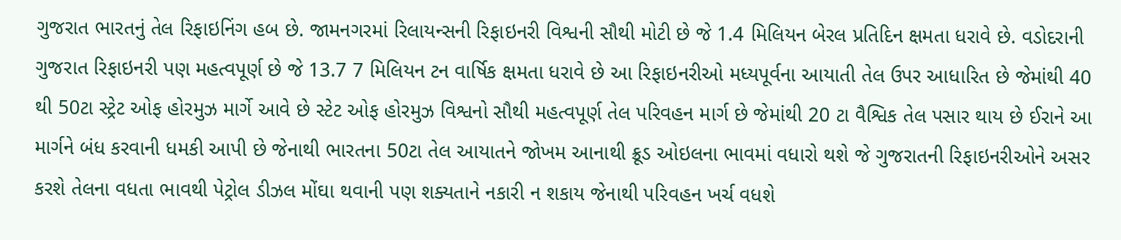ગુજરાત ભારતનું તેલ રિફાઇનિંગ હબ છે. જામનગરમાં રિલાયન્સની રિફાઇનરી વિશ્વની સૌથી મોટી છે જે 1.4 મિલિયન બેરલ પ્રતિદિન ક્ષમતા ધરાવે છે. વડોદરાની ગુજરાત રિફાઇનરી પણ મહત્વપૂર્ણ છે જે 13.7 7 મિલિયન ટન વાર્ષિક ક્ષમતા ધરાવે છે આ રિફાઇનરીઓ મધ્યપૂર્વના આયાતી તેલ ઉપર આધારિત છે જેમાંથી 40 થી 50ટા સ્ટ્રેટ ઓફ હોરમુઝ માર્ગે આવે છે સ્ટેટ ઓફ હોરમુઝ વિશ્વનો સૌથી મહત્વપૂર્ણ તેલ પરિવહન માર્ગ છે જેમાંથી 20 ટા વૈશ્વિક તેલ પસાર થાય છે ઈરાને આ માર્ગને બંધ કરવાની ધમકી આપી છે જેનાથી ભારતના 50ટા તેલ આયાતને જોખમ આનાથી ક્રૂડ ઓઇલના ભાવમાં વધારો થશે જે ગુજરાતની રિફાઇનરીઓને અસર કરશે તેલના વધતા ભાવથી પેટ્રોલ ડીઝલ મોંઘા થવાની પણ શક્યતાને નકારી ન શકાય જેનાથી પરિવહન ખર્ચ વધશે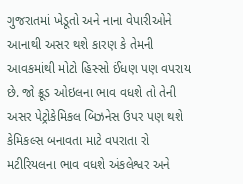ગુજરાતમાં ખેડૂતો અને નાના વેપારીઓને આનાથી અસર થશે કારણ કે તેમની આવકમાંથી મોટો હિસ્સો ઈંધણ પણ વપરાય છે. જો ક્રૂડ ઓઇલના ભાવ વધશે તો તેની અસર પેટ્રોકેમિકલ બિઝનેસ ઉપર પણ થશે કેમિકલ્સ બનાવતા માટે વપરાતા રો મટીરિયલના ભાવ વધશે અંકલેશ્વર અને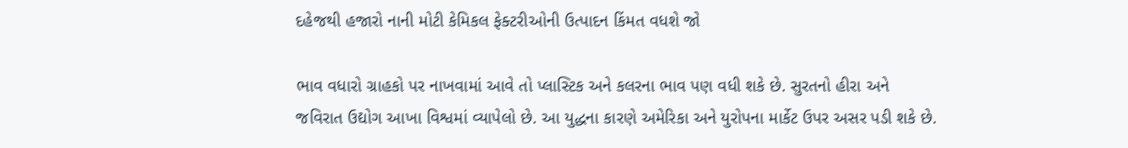દહેજથી હજારો નાની મોટી કેમિકલ ફેક્ટરીઓની ઉત્પાદન કિંમત વધશે જો

ભાવ વધારો ગ્રાહકો પર નાખવામાં આવે તો પ્લાસ્ટિક અને કલરના ભાવ પણ વધી શકે છે. સુરતનો હીરા અને જવિરાત ઉદ્યોગ આખા વિશ્વમાં વ્યાપેલો છે. આ યુદ્ધના કારણે અમેરિકા અને યુરોપના માર્કેટ ઉપર અસર પડી શકે છે.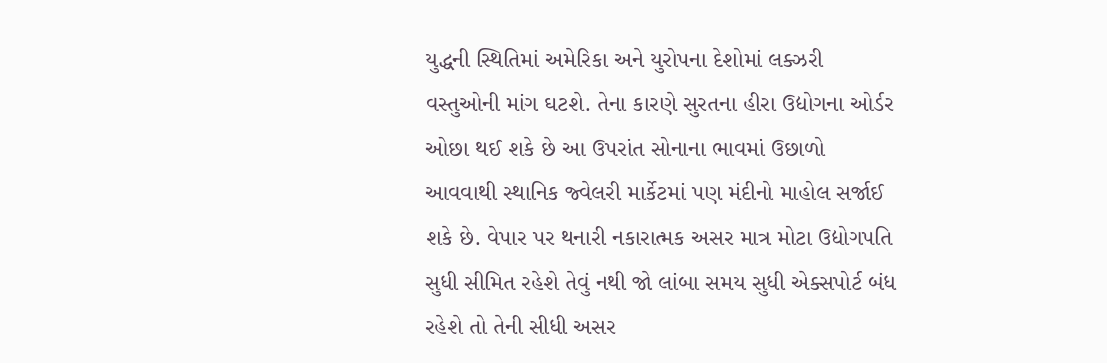યુદ્ધની સ્થિતિમાં અમેરિકા અને યુરોપના દેશોમાં લક્ઝરી વસ્તુઓની માંગ ઘટશે. તેના કારણે સુરતના હીરા ઉદ્યોગના ઓર્ડર ઓછા થઈ શકે છે આ ઉપરાંત સોનાના ભાવમાં ઉછાળો આવવાથી સ્થાનિક જ્વેલરી માર્કેટમાં પણ મંદીનો માહોલ સર્જાઈ શકે છે. વેપાર પર થનારી નકારાત્મક અસર માત્ર મોટા ઉદ્યોગપતિ સુધી સીમિત રહેશે તેવું નથી જો લાંબા સમય સુધી એક્સપોર્ટ બંધ રહેશે તો તેની સીધી અસર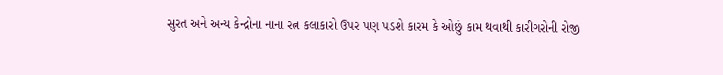સુરત અને અન્ય કેન્દ્રોના નાના રત્ન કલાકારો ઉપર પણ પડશે કારમ કે ઓછું કામ થવાથી કારીગરોની રોજી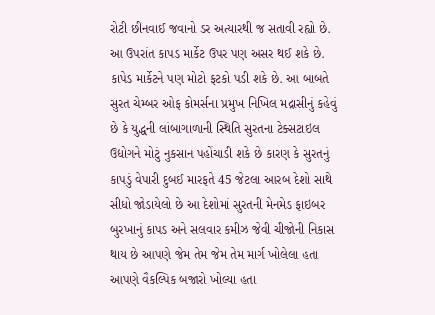રોટી છીનવાઈ જવાનો ડર અત્યારથી જ સતાવી રહ્યો છે. આ ઉપરાંત કાપડ માર્કેટ ઉપર પણ અસર થઈ શકે છે. કાપેડ માર્કેટને પણ મોટો ફટકો પડી શકે છે. આ બાબતે સુરત ચેમ્બર ઓફ કોમર્સના પ્રમુખ નિખિલ મદ્રાસીનું કહેવું છે કે યુદ્ધની લાંબાગાળાની સ્થિતિ સુરતના ટેક્સટાઇલ ઉદ્યોગને મોટું નુકસાન પહોંચાડી શકે છે કારણ કે સુરતનું કાપડું વેપારી દુબઈ મારફતે 45 જેટલા આરબ દેશો સાથે સીધો જોડાયેલો છે આ દેશોમાં સુરતની મેનમેડ ફાઇબર બુરખાનું કાપડ અને સલવાર કમીઝ જેવી ચીજોની નિકાસ થાય છે આપણે જેમ તેમ જેમ તેમ માર્ગ ખોલેલા હતા આપણે વૈકલ્પિક બજારો ખોલ્યા હતા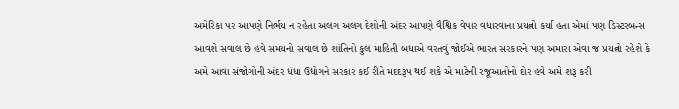અમેરિકા પર આપણે નિર્ભય ન રહેતા અલગ અલગ દેશોની અંદર આપણે વૈશ્વિક વેપાર વધારવાના પ્રયત્નો કર્યા હતા એમાં પણ ડિસ્ટરબન્સ આવશે સવાલ છે હવે સમયનો સવાલ છે શાંતિનો કુલ માહિતી બધાએ વરતવું જોઈએ ભારત સરકારને પણ અમારા એવા જ પ્રયત્નો રહેશે કે અમે આવા સંજોગોની અંદર ધંધા ઉદ્યોગને સરકાર કઈ રીતે મદદરૂપ થઈ શકે એ માટેની રજૂઆતોનો દોર હવે અમે શરૂ કરી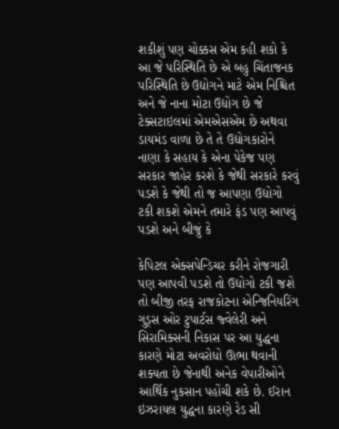શકીશું પણ ચોક્કસ એમ કહી શકો કે આ જે પરિસ્થિતિ છે એ બહુ ચિંતાજનક પરિસ્થિતિ છે ઉદ્યોગને માટે એમ નિશ્ચિત અને જે નાના મોટા ઉદ્યોગ છે જે ટેક્સટાઇલમાં એમએસએમ છે અથવા ડાયમંડ વાળા છે તે તે ઉદ્યોગકારોને નાણા કે સહાય કે એના પેકેજ પણ સરકાર જાહેર કરશે કે જેથી સરકારે કરવું પડશે કે જેથી તો જ આપણા ઉદ્યોગો ટકી શકશે એમને તમારે ફંડ પણ આપવું પડશે અને બીજું કે

કેપિટલ એક્સપેન્ડિચર કરીને રોજગારી પણ આપવી પડશે તો ઉદ્યોગો ટકી જશે તો બીજી તરફ રાજકોટના એન્જિનિયરિંગ ગુડ્સ ઓર ટુપાર્ટસ જ્વેલેરી અને સિરામિક્સની નિકાસ પર આ યુદ્ધના કારણે મોટા અવરોધો ઊભા થવાની શક્યતા છે જેનાથી અનેક વેપારીઓને આર્થિક નુકસાન પહોંચી શકે છે. ઈરાન ઇઝરાયલ યુદ્ધના કારણે રેડ સી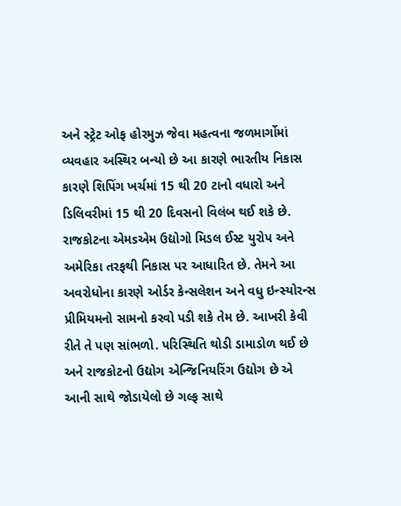અને સ્ટ્રેટ ઓફ હોરમુઝ જેવા મહત્વના જળમાર્ગોમાં વ્યવહાર અસ્થિર બન્યો છે આ કારણે ભારતીય નિકાસ કારણે શિપિંગ ખર્ચમાં 15 થી 20 ટાનો વધારો અને ડિલિવરીમાં 15 થી 20 દિવસનો વિલંબ થઈ શકે છે. રાજકોટના એમsએમ ઉદ્યોગો મિડલ ઈસ્ટ યુરોપ અને અમેરિકા તરફથી નિકાસ પર આધારિત છે. તેમને આ અવરોધોના કારણે ઓર્ડર કેન્સલેશન અને વધુ ઇન્સ્યોરન્સ પ્રીમિયમનો સામનો કરવો પડી શકે તેમ છે. આખરી કેવી રીતે તે પણ સાંભળો. પરિસ્થિતિ થોડી ડામાડોળ થઈ છે અને રાજકોટનો ઉદ્યોગ એન્જિનિયરિંગ ઉદ્યોગ છે એ આની સાથે જોડાયેલો છે ગલ્ફ સાથે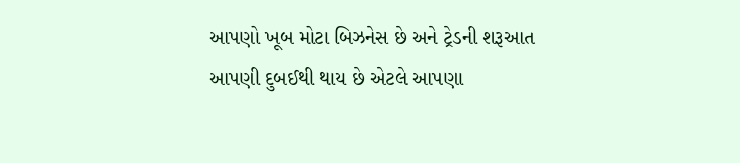આપણો ખૂબ મોટા બિઝનેસ છે અને ટ્રેડની શરૂઆત આપણી દુબઈથી થાય છે એટલે આપણા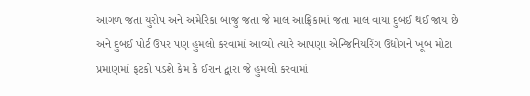આગળ જતા યુરોપ અને અમેરિકા બાજુ જતા જે માલ આફ્રિકામાં જતા માલ વાયા દુબઈ થઈ જાય છે અને દુબઈ પોર્ટ ઉપર પણ હુમલો કરવામાં આવ્યો ત્યારે આપણા એન્જિનિયરિંગ ઉદ્યોગને ખૂબ મોટા પ્રમાણમાં ફટકો પડશે કેમ કે ઈરાન દ્વારા જે હુમલો કરવામાં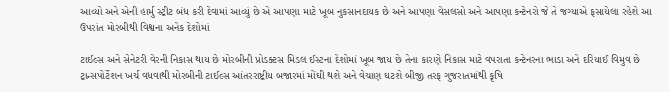આવ્યો અને એની હાર્મુ સ્ટ્રીટ બંધ કરી દેવામાં આવ્યું છે એ આપણા માટે ખૂબ નુકસાનદાયક છે અને આપણા વેસલસો અને આપણા કન્ટેનરો જે તે જગ્યાએ ફસાયેલા રહેશે આ ઉપરાંત મોરબીથી વિશ્વના અનેક દેશોમાં

ટાઈલ્સ અને સેનેટરી વેરની નિકાસ થાય છે મોરબીની પ્રોડક્ટસ મિડલ ઈસ્ટના દેશોમાં ખૂબ જાય છે તેના કારણે નિકાસ માટે વપરાતા કન્ટેનરના ભાડા અને દરિયાઈ વિમુવ છે ટ્રાન્સપોર્ટેશન ખર્ચ વધવાથી મોરબીની ટાઈલ્સ આંતરરાષ્ટ્રીય બજારમાં મોંઘી થશે અને વેચાણ ઘટશે બીજી તરફ ગુજરાતમાંથી કૃષિ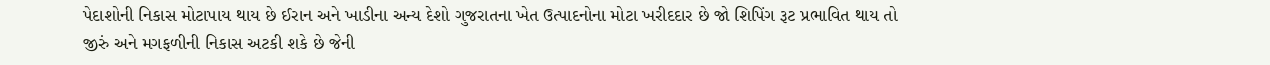પેદાશોની નિકાસ મોટાપાય થાય છે ઈરાન અને ખાડીના અન્ય દેશો ગુજરાતના ખેત ઉત્પાદનોના મોટા ખરીદદાર છે જો શિપિંગ રૂટ પ્રભાવિત થાય તો જીરું અને મગફળીની નિકાસ અટકી શકે છે જેની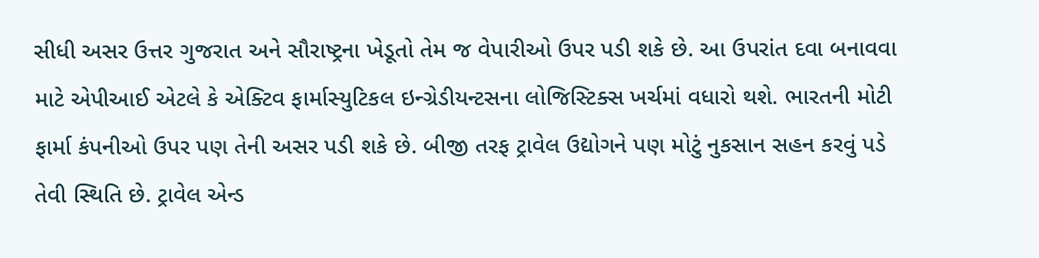સીધી અસર ઉત્તર ગુજરાત અને સૌરાષ્ટ્રના ખેડૂતો તેમ જ વેપારીઓ ઉપર પડી શકે છે. આ ઉપરાંત દવા બનાવવા માટે એપીઆઈ એટલે કે એક્ટિવ ફાર્માસ્યુટિકલ ઇન્ગ્રેડીયન્ટસના લોજિસ્ટિક્સ ખર્ચમાં વધારો થશે. ભારતની મોટી ફાર્મા કંપનીઓ ઉપર પણ તેની અસર પડી શકે છે. બીજી તરફ ટ્રાવેલ ઉદ્યોગને પણ મોટું નુકસાન સહન કરવું પડે તેવી સ્થિતિ છે. ટ્રાવેલ એન્ડ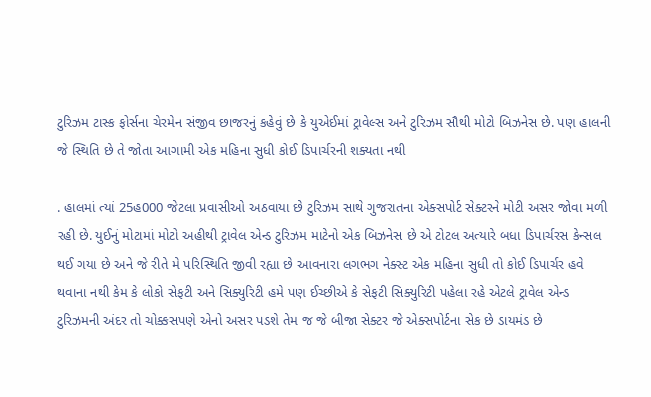ટુરિઝમ ટાસ્ક ફોર્સના ચેરમેન સંજીવ છાજરનું કહેવું છે કે યુએઈમાં ટ્રાવેલ્સ અને ટુરિઝમ સૌથી મોટો બિઝનેસ છે. પણ હાલની જે સ્થિતિ છે તે જોતા આગામી એક મહિના સુધી કોઈ ડિપાર્ચરની શક્યતા નથી

. હાલમાં ત્યાં 25હ000 જેટલા પ્રવાસીઓ અઠવાયા છે ટુરિઝમ સાથે ગુજરાતના એક્સપોર્ટ સેક્ટરને મોટી અસર જોવા મળી રહી છે. યુઈનું મોટામાં મોટો અહીથી ટ્રાવેલ એન્ડ ટુરિઝમ માટેનો એક બિઝનેસ છે એ ટોટલ અત્યારે બધા ડિપાર્ચરસ કેન્સલ થઈ ગયા છે અને જે રીતે મે પરિસ્થિતિ જીવી રહ્યા છે આવનારા લગભગ નેક્સ્ટ એક મહિના સુધી તો કોઈ ડિપાર્ચર હવે થવાના નથી કેમ કે લોકો સેફટી અને સિક્યુરિટી હમે પણ ઈચ્છીએ કે સેફટી સિક્યુરિટી પહેલા રહે એટલે ટ્રાવેલ એન્ડ ટુરિઝમની અંદર તો ચોક્કસપણે એનો અસર પડશે તેમ જ જે બીજા સેક્ટર જે એક્સપોર્ટના સેક છે ડાયમંડ છે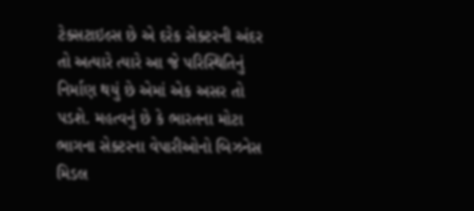ટેક્સટાઇલ્સ છે એ દરેક સેક્ટરની અંદર તો અત્યારે ત્યારે આ જે પરિસ્થિતિનું નિર્માણ થયું છે એમાં એક અસર તો પડશે. મહત્વનું છે કે ભારતના મોટા ભાગના સેક્ટરના વેપારીઓનો બિઝનેસ મિડલ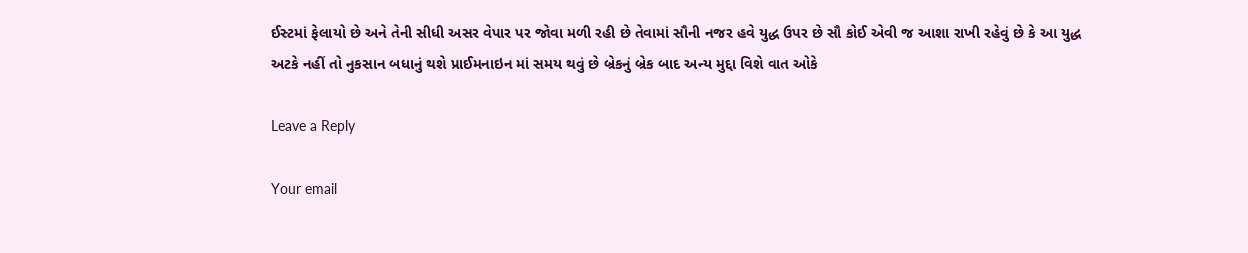ઈસ્ટમાં ફેલાયો છે અને તેની સીધી અસર વેપાર પર જોવા મળી રહી છે તેવામાં સૌની નજર હવે યુદ્ધ ઉપર છે સૌ કોઈ એવી જ આશા રાખી રહેવું છે કે આ યુદ્ધ અટકે નહીં તો નુકસાન બધાનું થશે પ્રાઈમનાઇન માં સમય થવું છે બ્રેકનું બ્રેક બાદ અન્ય મુદ્દા વિશે વાત ઓકે

Leave a Reply

Your email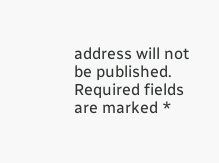address will not be published. Required fields are marked *